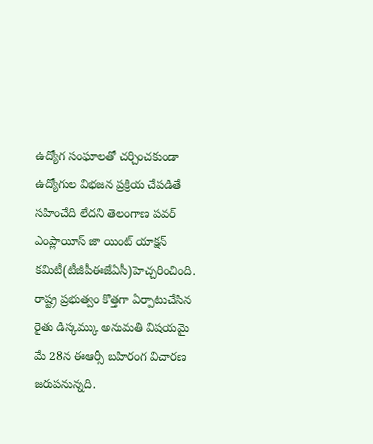ఉద్యోగ సంఘాలతో చర్చించకుండా ఉద్యోగుల విభజన ప్రక్రియ చేపడితే సహించేది లేదని తెలంగాణ పవర్ ఎంప్లాయీస్ జా యింట్ యాక్షన్ కమిటీ(టీజీపీఈజేఏసీ)హెచ్చరించింది.
రాష్ట్ర ప్రభుత్వం కొత్తగా ఏర్పాటుచేసిన రైతు డిస్కమ్కు అనుమతి విషయమై మే 28న ఈఆర్సీ బహిరంగ విచారణ జరుపనున్నది.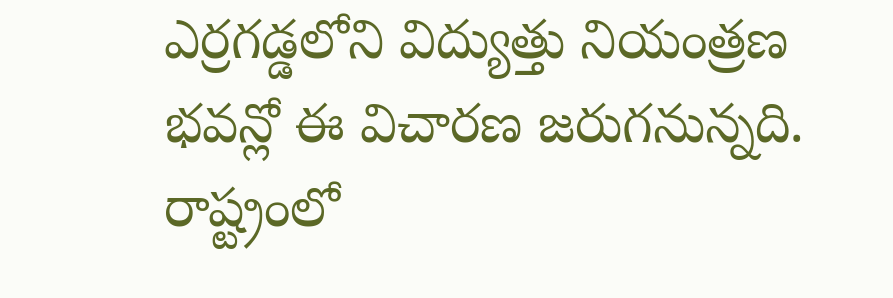ఎర్రగడ్డలోని విద్యుత్తు నియంత్రణ భవన్లో ఈ విచారణ జరుగనున్నది. రాష్ట్రంలో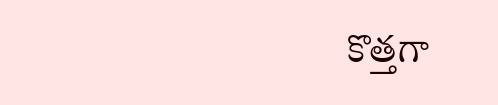కొత్తగా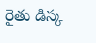రైతు డిస్క